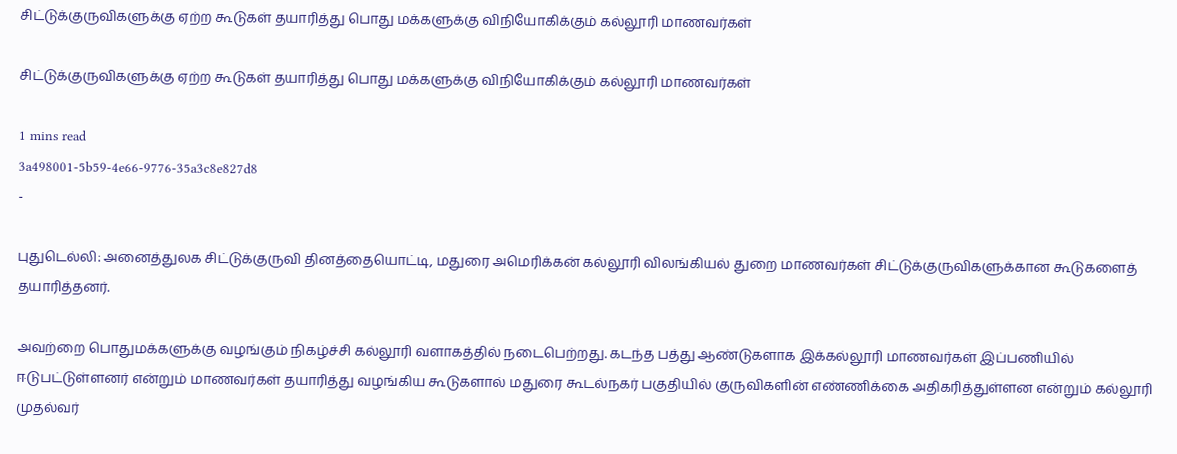சிட்டுக்குருவிகளுக்கு ஏற்ற கூடுகள் தயாரித்து பொது மக்களுக்கு விநியோகிக்கும் கல்லூரி மாணவர்கள்

சிட்டுக்குருவிகளுக்கு ஏற்ற கூடுகள் தயாரித்து பொது மக்களுக்கு விநியோகிக்கும் கல்லூரி மாணவர்கள்

1 mins read
3a498001-5b59-4e66-9776-35a3c8e827d8
-

புதுடெல்லி: அனைத்துலக சிட்டுக்குருவி தினத்தையொட்டி, மதுரை அமெரிக்கன் கல்லூரி விலங்கியல் துறை மாணவர்கள் சிட்டுக்குருவிகளுக்கான கூடுகளைத் தயாரித்தனர்.

அவற்றை பொதுமக்களுக்கு வழங்கும் நிகழ்ச்சி கல்லூரி வளாகத்தில் நடைபெற்றது. கடந்த பத்து ஆண்டுகளாக இக்கல்லூரி மாணவர்கள் இப்பணியில் ஈடுபட்டுள்ளனர் என்றும் மாணவர்கள் தயாரித்து வழங்கிய கூடுகளால் மதுரை கூடல்நகர் பகுதியில் குருவிகளின் எண்ணிக்கை அதிகரித்துள்ளன என்றும் கல்லூரி முதல்வர்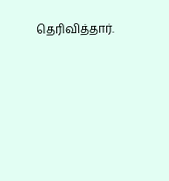தெரிவித்தார்.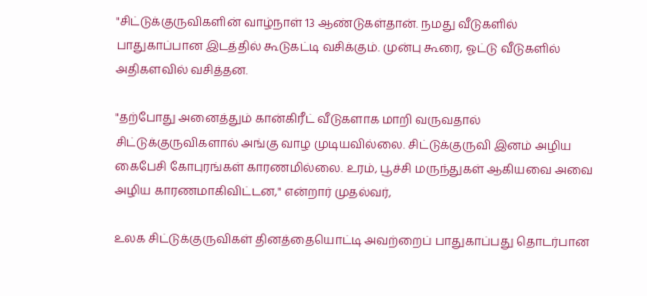"சிட்டுக்குருவிகளின் வாழ்நாள் 13 ஆண்டுகள்தான். நமது வீடுகளில் பாதுகாப்பான இடத்தில் கூடுகட்டி வசிக்கும். முன்பு கூரை, ஓட்டு வீடுகளில் அதிகளவில் வசித்தன.

"தற்போது அனைத்தும் கான்கிரீட் வீடுகளாக மாறி வருவதால் சிட்டுக்குருவிகளால் அங்கு வாழ முடியவில்லை. சிட்டுக்குருவி இனம் அழிய கைபேசி கோபுரங்கள் காரணமில்லை. உரம், பூச்சி மருந்துகள் ஆகியவை அவை அழிய காரணமாகிவிட்டன," என்றார் முதல்வர்,

உலக சிட்டுக்குருவிகள் தினத்தையொட்டி அவற்றைப் பாதுகாப்பது தொடர்பான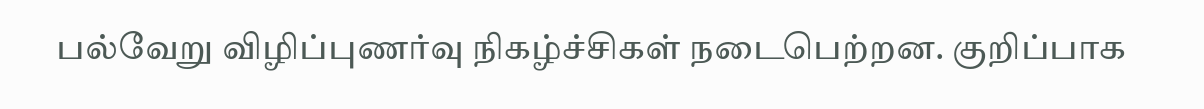பல்வேறு விழிப்புணர்வு நிகழ்ச்சிகள் நடைபெற்றன. குறிப்பாக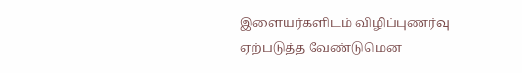இளையர்களிடம் விழிப்புணர்வு ஏற்படுத்த வேண்டுமென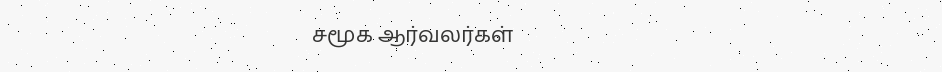சமூக ஆர்வலர்கள்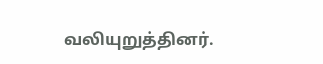வலியுறுத்தினர்.